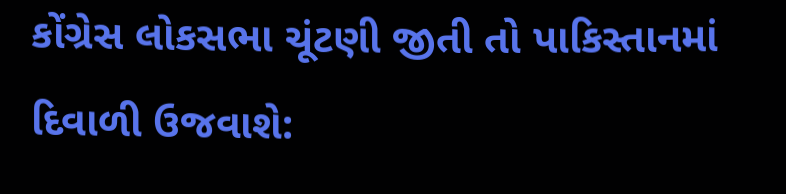કોંગ્રેસ લોકસભા ચૂંટણી જીતી તો પાકિસ્તાનમાં દિવાળી ઉજવાશે: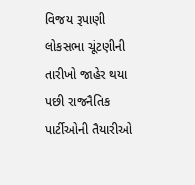વિજય રૂપાણી
લોકસભા ચૂંટણીની તારીખો જાહેર થયા પછી રાજનૈતિક પાર્ટીઓની તૈયારીઓ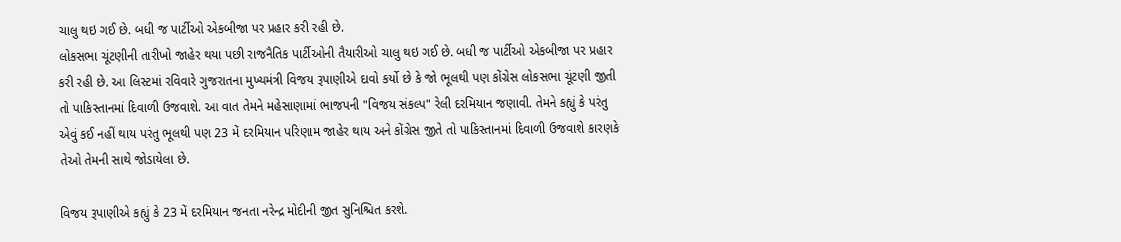ચાલુ થઇ ગઈ છે. બધી જ પાર્ટીઓ એકબીજા પર પ્રહાર કરી રહી છે.
લોકસભા ચૂંટણીની તારીખો જાહેર થયા પછી રાજનૈતિક પાર્ટીઓની તૈયારીઓ ચાલુ થઇ ગઈ છે. બધી જ પાર્ટીઓ એકબીજા પર પ્રહાર કરી રહી છે. આ લિસ્ટમાં રવિવારે ગુજરાતના મુખ્યમંત્રી વિજય રૂપાણીએ દાવો કર્યો છે કે જો ભૂલથી પણ કોંગ્રેસ લોકસભા ચૂંટણી જીતી તો પાકિસ્તાનમાં દિવાળી ઉજવાશે. આ વાત તેમને મહેસાણામાં ભાજપની "વિજય સંકલ્પ" રેલી દરમિયાન જણાવી. તેમને કહ્યું કે પરંતુ એવું કઈ નહીં થાય પરંતુ ભૂલથી પણ 23 મેં દરમિયાન પરિણામ જાહેર થાય અને કોંગ્રેસ જીતે તો પાકિસ્તાનમાં દિવાળી ઉજવાશે કારણકે તેઓ તેમની સાથે જોડાયેલા છે.

વિજય રૂપાણીએ કહ્યું કે 23 મેં દરમિયાન જનતા નરેન્દ્ર મોદીની જીત સુનિશ્ચિત કરશે.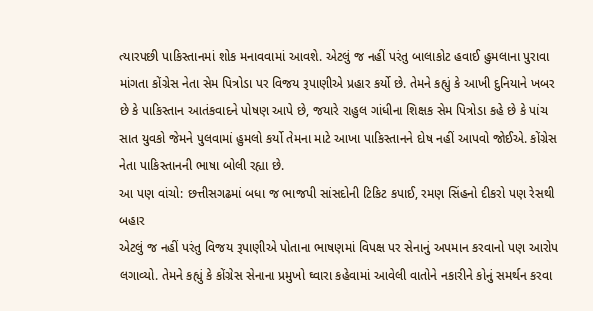ત્યારપછી પાકિસ્તાનમાં શોક મનાવવામાં આવશે. એટલું જ નહીં પરંતુ બાલાકોટ હવાઈ હુમલાના પુરાવા માંગતા કોંગ્રેસ નેતા સેમ પિત્રોડા પર વિજય રૂપાણીએ પ્રહાર કર્યો છે. તેમને કહ્યું કે આખી દુનિયાને ખબર છે કે પાકિસ્તાન આતંકવાદને પોષણ આપે છે, જયારે રાહુલ ગાંધીના શિક્ષક સેમ પિત્રોડા કહે છે કે પાંચ સાત યુવકો જેમને પુલવામાં હુમલો કર્યો તેમના માટે આખા પાકિસ્તાનને દોષ નહીં આપવો જોઈએ. કોંગ્રેસ નેતા પાકિસ્તાનની ભાષા બોલી રહ્યા છે.
આ પણ વાંચો: છત્તીસગઢમાં બધા જ ભાજપી સાંસદોની ટિકિટ કપાઈ, રમણ સિંહનો દીકરો પણ રેસથી બહાર
એટલું જ નહીં પરંતુ વિજય રૂપાણીએ પોતાના ભાષણમાં વિપક્ષ પર સેનાનું અપમાન કરવાનો પણ આરોપ લગાવ્યો. તેમને કહ્યું કે કોંગ્રેસ સેનાના પ્રમુખો ઘ્વારા કહેવામાં આવેલી વાતોને નકારીને કોનું સમર્થન કરવા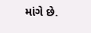માંગે છે.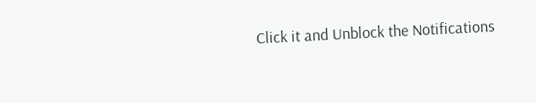Click it and Unblock the Notifications